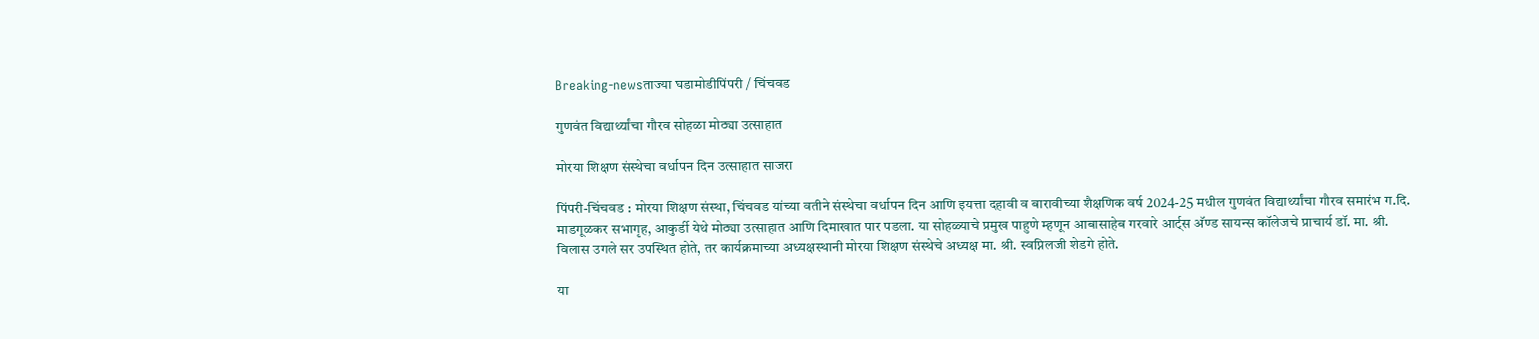Breaking-newsताज्या घडामोडीपिंपरी / चिंचवड

गुणवंत विद्यार्थ्यांचा गौरव सोहळा मोठ्या उत्साहात

मोरया शिक्षण संस्थेचा वर्धापन दिन उत्साहात साजरा

पिंपरी-चिंचवड : मोरया शिक्षण संस्था, चिंचवड यांच्या वतीने संस्थेचा वर्धापन दिन आणि इयत्ता दहावी व बारावीच्या शैक्षणिक वर्ष 2024-25 मधील गुणवंत विद्यार्थ्यांचा गौरव समारंभ ग.दि. माडगूळकर सभागृह, आकुर्डी येथे मोठ्या उत्साहात आणि दिमाखात पार पडला. या सोहळ्याचे प्रमुख पाहुणे म्हणून आबासाहेब गरवारे आर्ट्स अ‍ॅण्ड सायन्स कॉलेजचे प्राचार्य डॉ. मा. श्री. विलास उगले सर उपस्थित होते, तर कार्यक्रमाच्या अध्यक्षस्थानी मोरया शिक्षण संस्थेचे अध्यक्ष मा. श्री. स्वप्निलजी शेडगे होते.

या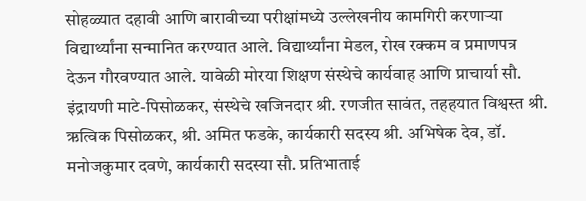सोहळ्यात दहावी आणि बारावीच्या परीक्षांमध्ये उल्लेखनीय कामगिरी करणाऱ्या विद्यार्थ्यांना सन्मानित करण्यात आले. विद्यार्थ्यांना मेडल, रोख रक्कम व प्रमाणपत्र देऊन गौरवण्यात आले. यावेळी मोरया शिक्षण संस्थेचे कार्यवाह आणि प्राचार्या सौ. इंद्रायणी माटे-पिसोळकर, संस्थेचे खजिनदार श्री. रणजीत सावंत, तहहयात विश्वस्त श्री. ऋत्विक पिसोळकर, श्री. अमित फडके, कार्यकारी सदस्य श्री. अभिषेक देव, डॉ. मनोजकुमार दवणे, कार्यकारी सदस्या सौ. प्रतिभाताई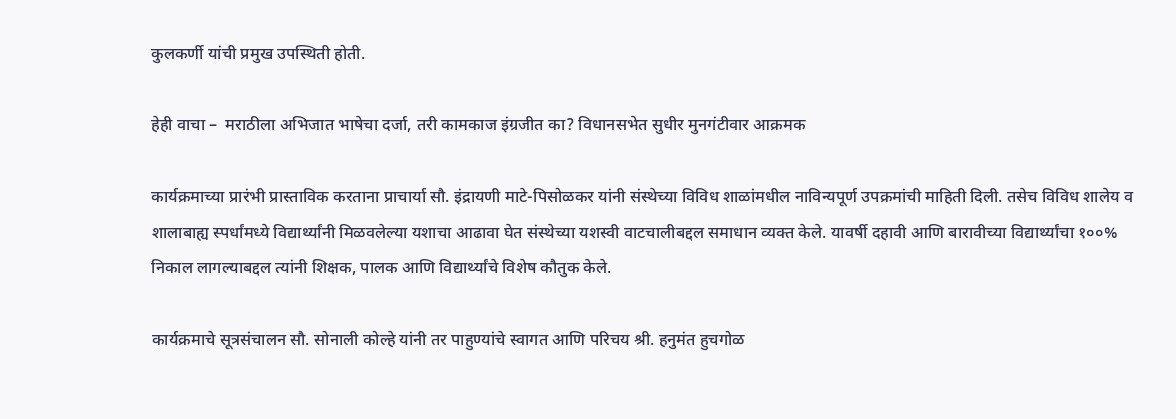कुलकर्णी यांची प्रमुख उपस्थिती होती.

हेही वाचा –  मराठीला अभिजात भाषेचा दर्जा, तरी कामकाज इंग्रजीत का? विधानसभेत सुधीर मुनगंटीवार आक्रमक

कार्यक्रमाच्या प्रारंभी प्रास्ताविक करताना प्राचार्या सौ. इंद्रायणी माटे-पिसोळकर यांनी संस्थेच्या विविध शाळांमधील नाविन्यपूर्ण उपक्रमांची माहिती दिली. तसेच विविध शालेय व शालाबाह्य स्पर्धांमध्ये विद्यार्थ्यांनी मिळवलेल्या यशाचा आढावा घेत संस्थेच्या यशस्वी वाटचालीबद्दल समाधान व्यक्त केले. यावर्षी दहावी आणि बारावीच्या विद्यार्थ्यांचा १००% निकाल लागल्याबद्दल त्यांनी शिक्षक, पालक आणि विद्यार्थ्यांचे विशेष कौतुक केले.

कार्यक्रमाचे सूत्रसंचालन सौ. सोनाली कोल्हे यांनी तर पाहुण्यांचे स्वागत आणि परिचय श्री. हनुमंत हुचगोळ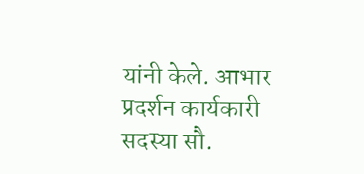यांनी केले. आभार प्रदर्शन कार्यकारी सदस्या सौ.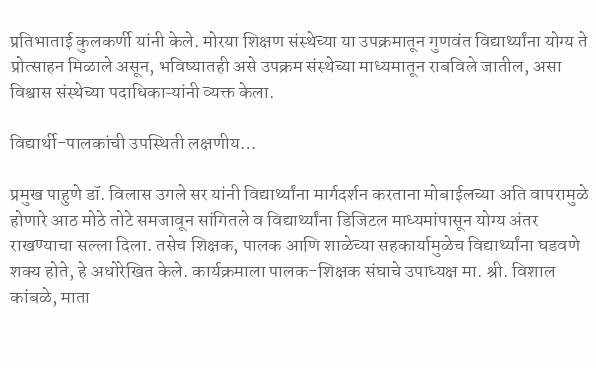प्रतिभाताई कुलकर्णी यांनी केले. मोरया शिक्षण संस्थेच्या या उपक्रमातून गुणवंत विद्यार्थ्यांना योग्य ते प्रोत्साहन मिळाले असून, भविष्यातही असे उपक्रम संस्थेच्या माध्यमातून राबविले जातील, असा विश्वास संस्थेच्या पदाधिकाऱ्यांनी व्यक्त केला.

विद्यार्थी-पालकांची उपस्थिती लक्षणीय…

प्रमुख पाहुणे डॉ. विलास उगले सर यांनी विद्यार्थ्यांना मार्गदर्शन करताना मोबाईलच्या अति वापरामुळे होणारे आठ मोठे तोटे समजावून सांगितले व विद्यार्थ्यांना डिजिटल माध्यमांपासून योग्य अंतर राखण्याचा सल्ला दिला. तसेच शिक्षक, पालक आणि शाळेच्या सहकार्यामुळेच विद्यार्थ्यांना घडवणे शक्य होते, हे अधोरेखित केले. कार्यक्रमाला पालक-शिक्षक संघाचे उपाध्यक्ष मा. श्री. विशाल कांबळे, माता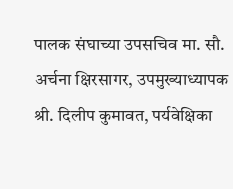पालक संघाच्या उपसचिव मा. सौ. अर्चना क्षिरसागर, उपमुख्याध्यापक श्री. दिलीप कुमावत, पर्यवेक्षिका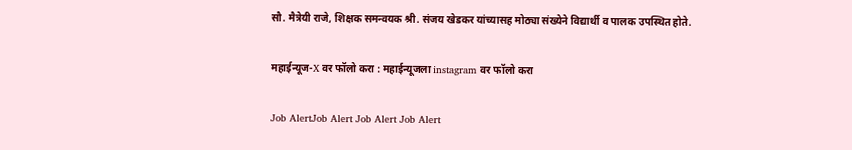सौ. मैत्रेयी राजे, शिक्षक समन्वयक श्री. संजय खेडकर यांच्यासह मोठ्या संख्येने विद्यार्थी व पालक उपस्थित होते.

महाईन्यूज-X वर फॉलो करा : महाईन्यूजला instagram वर फॉलो करा

Job AlertJob Alert Job Alert Job Alert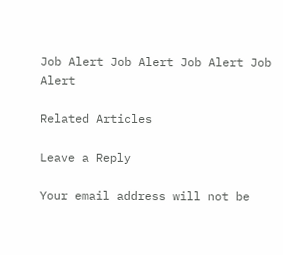Job Alert Job Alert Job Alert Job Alert

Related Articles

Leave a Reply

Your email address will not be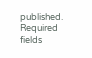published. Required fields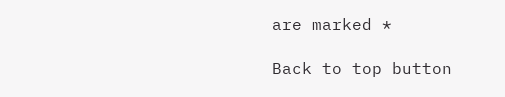are marked *

Back to top button